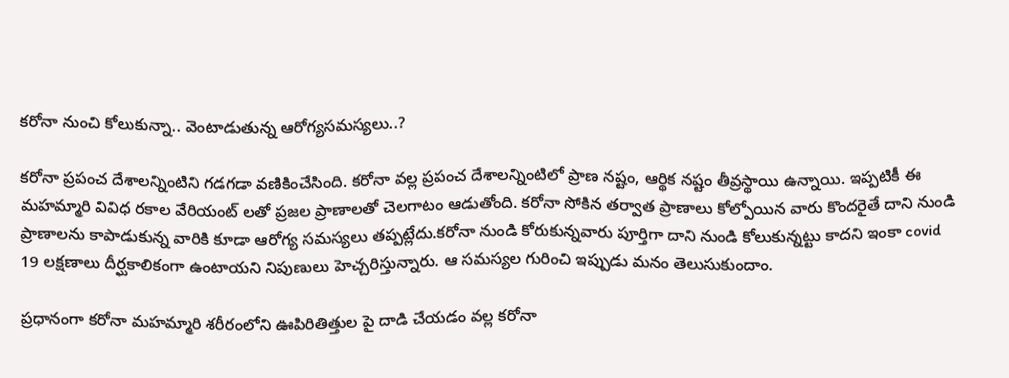కరోనా నుంచి కోలుకున్నా.. వెంటాడుతున్న ఆరోగ్యసమస్యలు..?

కరోనా ప్రపంచ దేశాలన్నింటిని గడగడా వణికించేసింది. కరోనా వల్ల ప్రపంచ దేశాలన్నింటిలో ప్రాణ నష్టం, ఆర్థిక నష్టం తీవ్రస్థాయి ఉన్నాయి. ఇప్పటికీ ఈ మహమ్మారి వివిధ రకాల వేరియంట్ లతో ప్రజల ప్రాణాలతో చెలగాటం ఆడుతోంది. కరోనా సోకిన తర్వాత ప్రాణాలు కోల్పోయిన వారు కొందరైతే దాని నుండి ప్రాణాలను కాపాడుకున్న వారికి కూడా ఆరోగ్య సమస్యలు తప్పట్లేదు.కరోనా నుండి కోరుకున్నవారు పూర్తిగా దాని నుండి కోలుకున్నట్టు కాదని ఇంకా covid 19 లక్షణాలు దీర్ఘకాలికంగా ఉంటాయని నిపుణులు హెచ్చరిస్తున్నారు. ఆ సమస్యల గురించి ఇప్పుడు మనం తెలుసుకుందాం.

ప్రధానంగా కరోనా మహమ్మారి శరీరంలోని ఊపిరితిత్తుల పై దాడి చేయడం వల్ల కరోనా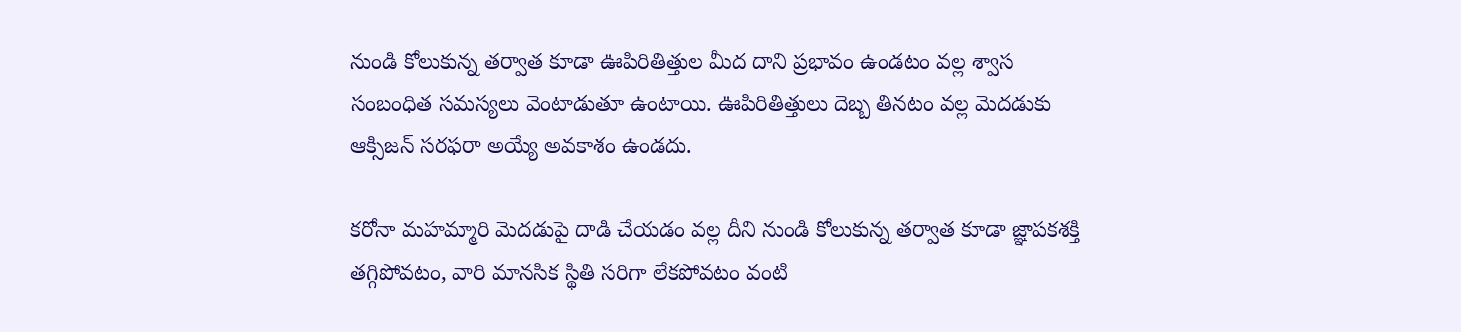నుండి కోలుకున్న తర్వాత కూడా ఊపిరితిత్తుల మీద దాని ప్రభావం ఉండటం వల్ల శ్వాస సంబంధిత సమస్యలు వెంటాడుతూ ఉంటాయి. ఊపిరితిత్తులు దెబ్బ తినటం వల్ల మెదడుకు ఆక్సిజన్ సరఫరా అయ్యే అవకాశం ఉండదు.

కరోనా మహమ్మారి మెదడుపై దాడి చేయడం వల్ల దీని నుండి కోలుకున్న తర్వాత కూడా జ్ఞాపకశక్తి తగ్గిపోవటం, వారి మానసిక స్థితి సరిగా లేకపోవటం వంటి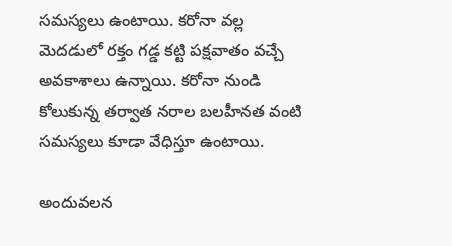సమస్యలు ఉంటాయి. కరోనా వల్ల మెదడులో రక్తం గడ్డ కట్టి పక్షవాతం వచ్చే అవకాశాలు ఉన్నాయి. కరోనా నుండి కోలుకున్న తర్వాత నరాల బలహీనత వంటి సమస్యలు కూడా వేధిస్తూ ఉంటాయి.

అందువలన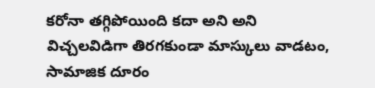కరోనా తగ్గిపోయింది కదా అని అని విచ్చలవిడిగా తిరగకుండా మాస్కులు వాడటం, సామాజిక దూరం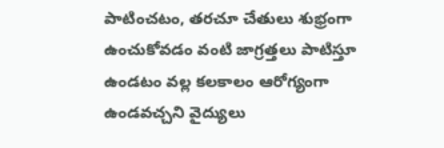పాటించటం, తరచూ చేతులు శుభ్రంగా ఉంచుకోవడం వంటి జాగ్రత్తలు పాటిస్తూ ఉండటం వల్ల కలకాలం ఆరోగ్యంగా ఉండవచ్చని వైద్యులు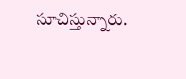సూచిస్తున్నారు.